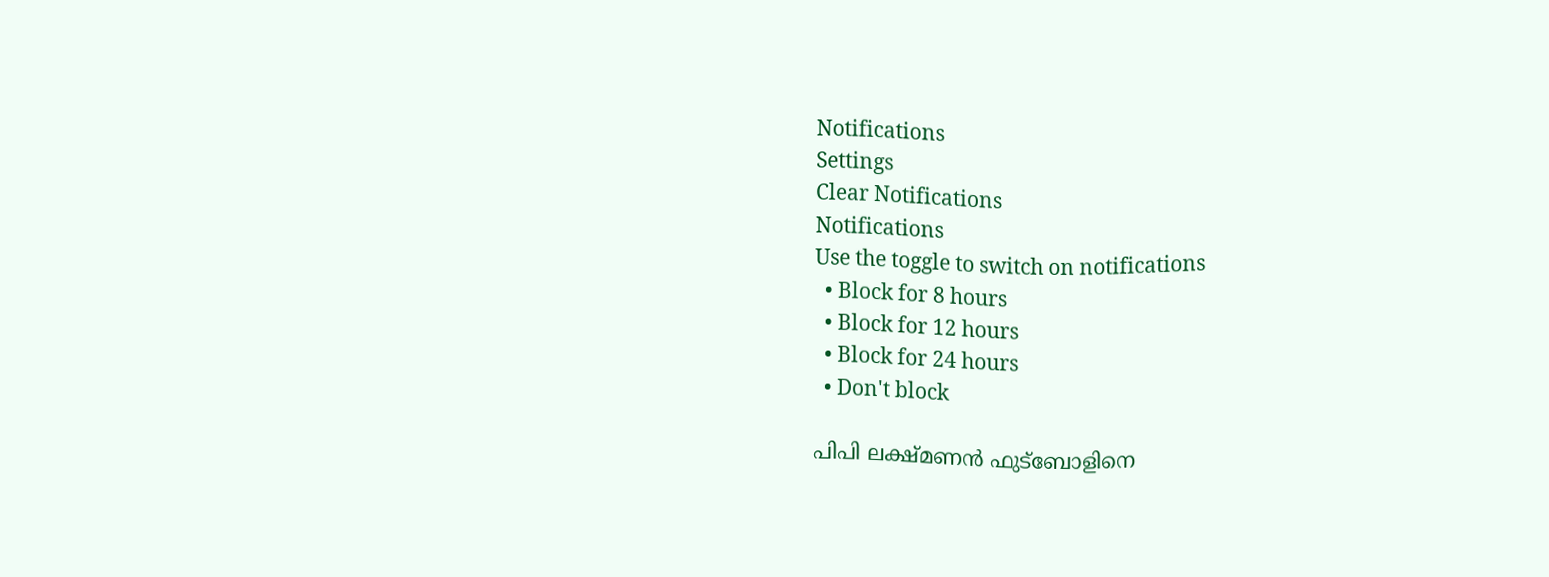Notifications
Settings
Clear Notifications
Notifications
Use the toggle to switch on notifications
  • Block for 8 hours
  • Block for 12 hours
  • Block for 24 hours
  • Don't block

പിപി ലക്ഷ്മണന്‍ ഫുട്‌ബോളിനെ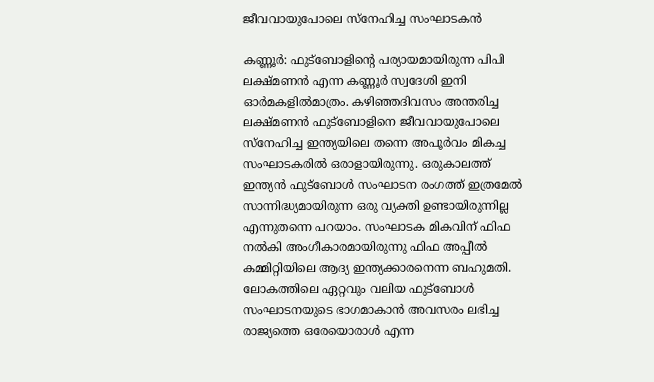ജീവവായുപോലെ സ്‌നേഹിച്ച സംഘാടകന്‍

കണ്ണൂര്‍: ഫുട്‌ബോളിന്റെ പര്യായമായിരുന്ന പിപി ലക്ഷ്മണന്‍ എന്ന കണ്ണൂര്‍ സ്വദേശി ഇനി ഓര്‍മകളില്‍മാത്രം. കഴിഞ്ഞദിവസം അന്തരിച്ച ലക്ഷ്മണന്‍ ഫുട്‌ബോളിനെ ജീവവായുപോലെ സ്‌നേഹിച്ച ഇന്ത്യയിലെ തന്നെ അപൂര്‍വം മികച്ച സംഘാടകരില്‍ ഒരാളായിരുന്നു. ഒരുകാലത്ത് ഇന്ത്യന്‍ ഫുട്‌ബോള്‍ സംഘാടന രംഗത്ത് ഇത്രമേല്‍ സാന്നിദ്ധ്യമായിരുന്ന ഒരു വ്യക്തി ഉണ്ടായിരുന്നില്ല എന്നുതന്നെ പറയാം. സംഘാടക മികവിന് ഫിഫ നല്‍കി അംഗീകാരമായിരുന്നു ഫിഫ അപ്പീല്‍ കമ്മിറ്റിയിലെ ആദ്യ ഇന്ത്യക്കാരനെന്ന ബഹുമതി. ലോകത്തിലെ ഏറ്റവും വലിയ ഫുട്ബോള്‍ സംഘാടനയുടെ ഭാഗമാകാന്‍ അവസരം ലഭിച്ച രാജ്യത്തെ ഒരേയൊരാള്‍ എന്ന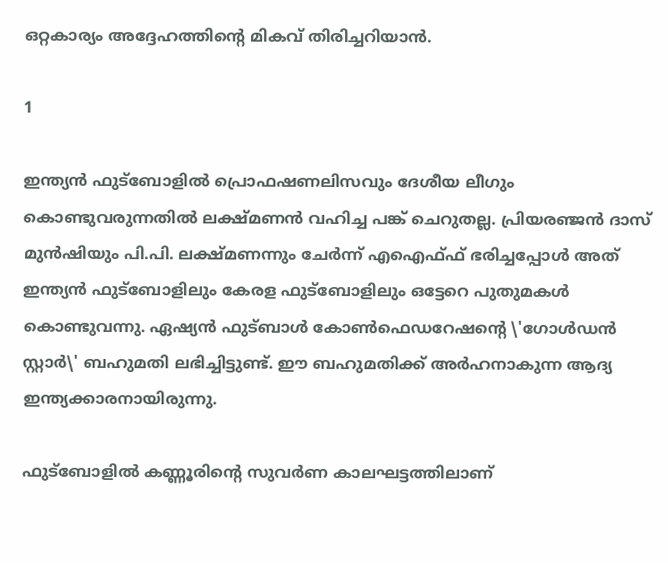ഒറ്റകാര്യം അദ്ദേഹത്തിന്റെ മികവ് തിരിച്ചറിയാന്‍.

1

ഇന്ത്യന്‍ ഫുട്ബോളില്‍ പ്രൊഫഷണലിസവും ദേശീയ ലീഗും കൊണ്ടുവരുന്നതില്‍ ലക്ഷ്മണന്‍ വഹിച്ച പങ്ക് ചെറുതല്ല. പ്രിയരഞ്ജന്‍ ദാസ് മുന്‍ഷിയും പി.പി. ലക്ഷ്മണന്നും ചേര്‍ന്ന് എഐഫ്ഫ് ഭരിച്ചപ്പോള്‍ അത് ഇന്ത്യന്‍ ഫുട്‌ബോളിലും കേരള ഫുട്‌ബോളിലും ഒട്ടേറെ പുതുമകള്‍ കൊണ്ടുവന്നു. ഏഷ്യന്‍ ഫുട്ബാള്‍ കോണ്‍ഫെഡറേഷന്റെ \'ഗോള്‍ഡന്‍ സ്റ്റാര്‍\' ബഹുമതി ലഭിച്ചിട്ടുണ്ട്. ഈ ബഹുമതിക്ക് അര്‍ഹനാകുന്ന ആദ്യ ഇന്ത്യക്കാരനായിരുന്നു.

ഫുട്‌ബോളില്‍ കണ്ണൂരിന്റെ സുവര്‍ണ കാലഘട്ടത്തിലാണ്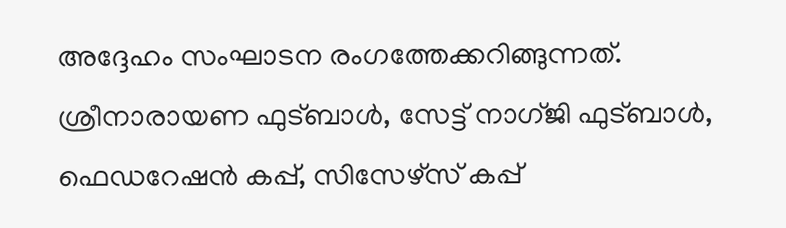അദ്ദേഹം സംഘാടന രംഗത്തേക്കറിങ്ങുന്നത്. ശ്രീനാരായണ ഫുട്ബാള്‍, സേട്ട് നാഗ്ജി ഫുട്ബാള്‍, ഫെഡറേഷന്‍ കപ്പ്, സിസേഴ്സ് കപ്പ്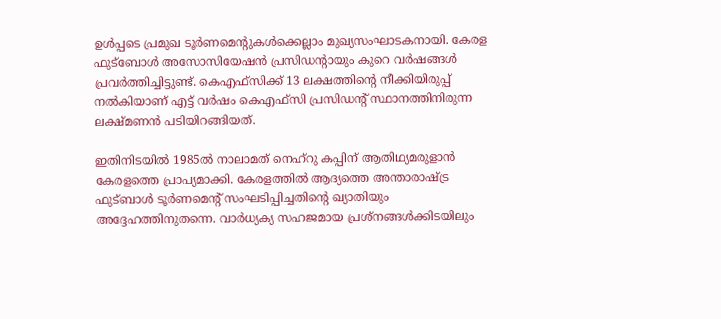ഉള്‍പ്പടെ പ്രമുഖ ടൂര്‍ണമെന്റുകള്‍ക്കെല്ലാം മുഖ്യസംഘാടകനായി. കേരള ഫുട്‌ബോള്‍ അസോസിയേഷന്‍ പ്രസിഡന്റായും കുറെ വര്‍ഷങ്ങള്‍ പ്രവര്‍ത്തിച്ചിട്ടുണ്ട്. കെഎഫ്സിക്ക് 13 ലക്ഷത്തിന്റെ നീക്കിയിരുപ്പ് നല്‍കിയാണ് എട്ട് വര്‍ഷം കെഎഫ്സി പ്രസിഡന്റ് സ്ഥാനത്തിനിരുന്ന ലക്ഷ്മണന്‍ പടിയിറങ്ങിയത്.

ഇതിനിടയില്‍ 1985ല്‍ നാലാമത് നെഹ്റു കപ്പിന് ആതിഥ്യമരുളാന്‍ കേരളത്തെ പ്രാപ്യമാക്കി. കേരളത്തില്‍ ആദ്യത്തെ അന്താരാഷ്ട്ര ഫുട്ബാള്‍ ടൂര്‍ണമെന്റ് സംഘടിപ്പിച്ചതിന്റെ ഖ്യാതിയും അദ്ദേഹത്തിനുതന്നെ. വാര്‍ധ്യക്യ സഹജമായ പ്രശ്‌നങ്ങള്‍ക്കിടയിലും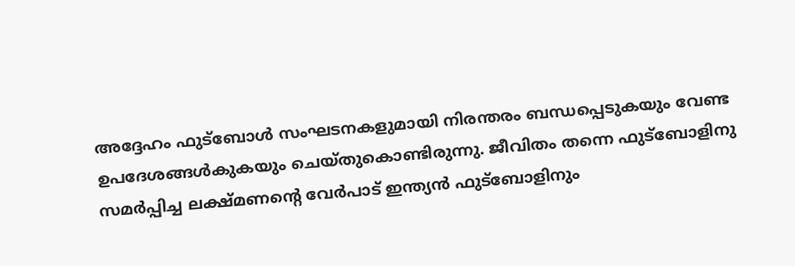അദ്ദേഹം ഫുട്‌ബോള്‍ സംഘടനകളുമായി നിരന്തരം ബന്ധപ്പെടുകയും വേണ്ട ഉപദേശങ്ങള്‍കുകയും ചെയ്തുകൊണ്ടിരുന്നു. ജീവിതം തന്നെ ഫുട്ബോളിനു സമര്‍പ്പിച്ച ലക്ഷ്മണന്റെ വേര്‍പാട് ഇന്ത്യന്‍ ഫുട്‌ബോളിനും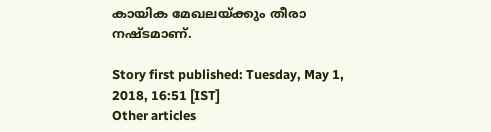കായിക മേഖലയ്ക്കും തീരാ നഷ്ടമാണ്.

Story first published: Tuesday, May 1, 2018, 16:51 [IST]
Other articles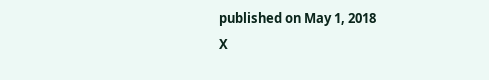published on May 1, 2018
X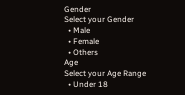Gender
Select your Gender
  • Male
  • Female
  • Others
Age
Select your Age Range
  • Under 18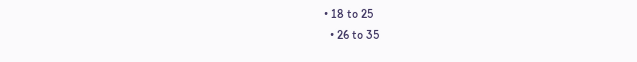• 18 to 25
  • 26 to 35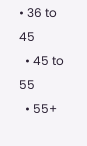• 36 to 45
  • 45 to 55
  • 55+